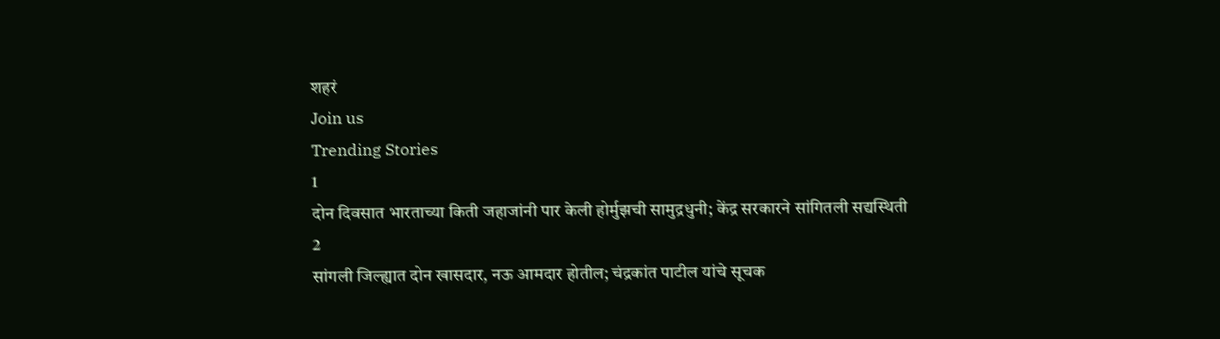शहरं
Join us
Trending Stories
1
दोन दिवसात भारताच्या किती जहाजांनी पार केली होर्मुझची सामुद्रधुनी; केंद्र सरकारने सांगितली सद्यस्थिती
2
सांगली जिल्ह्यात दोन खासदार, नऊ आमदार होतील; चंद्रकांत पाटील यांचे सूचक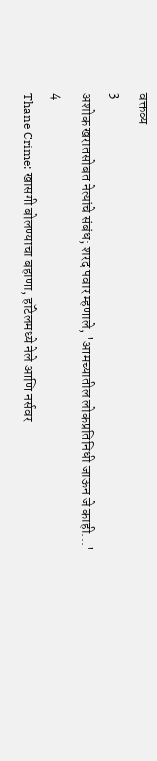वक्तव्य
3
अशोक खरातसोबत नेत्यांचे संबंध; शरद पवार म्हणाले, 'आमच्यातील लोकप्रतिनिधी जाऊन जे काही...'
4
Thane Crime: खासगी बोलण्याचा बहाणा, हॉटेलमध्ये नेले आणि नर्सवर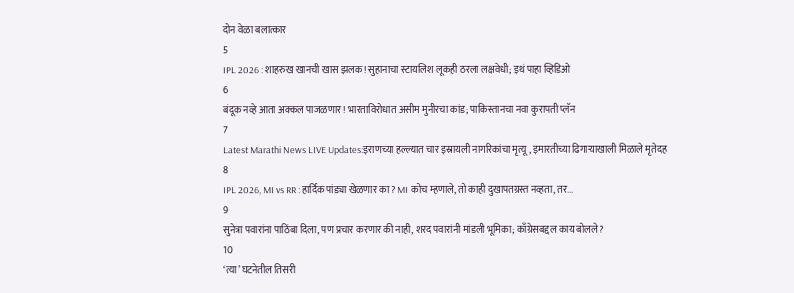दोन वेळा बलात्कार
5
IPL 2026 : शाहरुख खानची खास झलक! सुहानाचा स्टायलिश लूकही ठरला लक्षवेधी; इथं पाहा व्हिडिओ
6
बंदूक नव्हे आता अक्कल पाजळणार! भारताविरोधात असीम मुनीरचा कांड; पाकिस्तानचा नवा कुरापती प्लॅन
7
Latest Marathi News LIVE Updates:इराणच्या हल्ल्यात चार इस्रायली नागरिकांचा मृत्यू, इमारतीच्या ढिगाऱ्याखाली मिळाले मृतेदह
8
IPL 2026, MI vs RR : हार्दिक पांड्या खेळणार का? MI कोच म्हणाले, तो काही दुखापतग्रस्त नव्हता, तर...
9
सुनेत्रा पवारांना पाठिंबा दिला, पण प्रचार करणार की नाही, शरद पवारांनी मांडली भूमिका; काँग्रेसबद्दल काय बोलले?
10
‘त्या’ घटनेतील तिसरी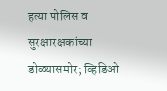हत्या पोलिस व सुरक्षारक्षकांच्या डोळ्यासमोर; व्हिडिओ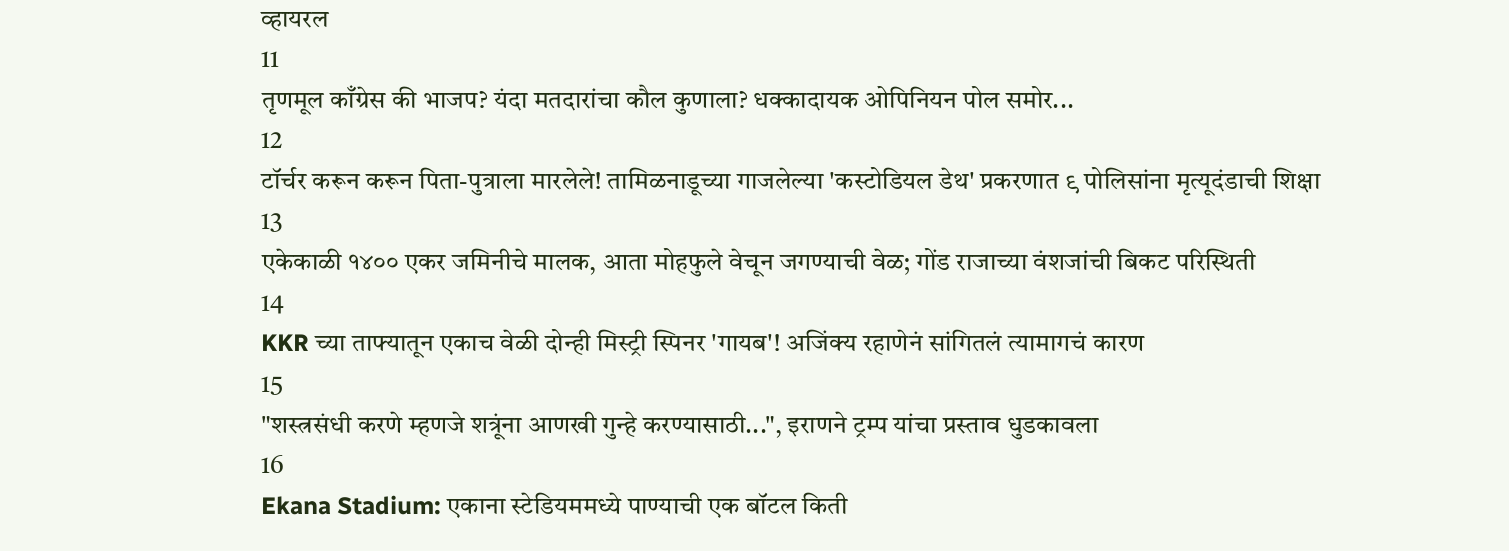व्हायरल
11
तृणमूल काँग्रेस की भाजप? यंदा मतदारांचा कौल कुणाला? धक्कादायक ओपिनियन पोल समोर...
12
टॉर्चर करून करून पिता-पुत्राला मारलेले! तामिळनाडूच्या गाजलेल्या 'कस्टोडियल डेथ' प्रकरणात ९ पोलिसांना मृत्यूदंडाची शिक्षा
13
एकेकाळी १४०० एकर जमिनीचे मालक, आता मोहफुले वेचून जगण्याची वेळ; गोंड राजाच्या वंशजांची बिकट परिस्थिती
14
KKR च्या ताफ्यातून एकाच वेळी दोन्ही मिस्ट्री स्पिनर 'गायब'! अजिंक्य रहाणेनं सांगितलं त्यामागचं कारण
15
"शस्त्रसंधी करणे म्हणजे शत्रूंना आणखी गुन्हे करण्यासाठी...", इराणने ट्रम्प यांचा प्रस्ताव धुडकावला
16
Ekana Stadium: एकाना स्टेडियममध्ये पाण्याची एक बॉटल किती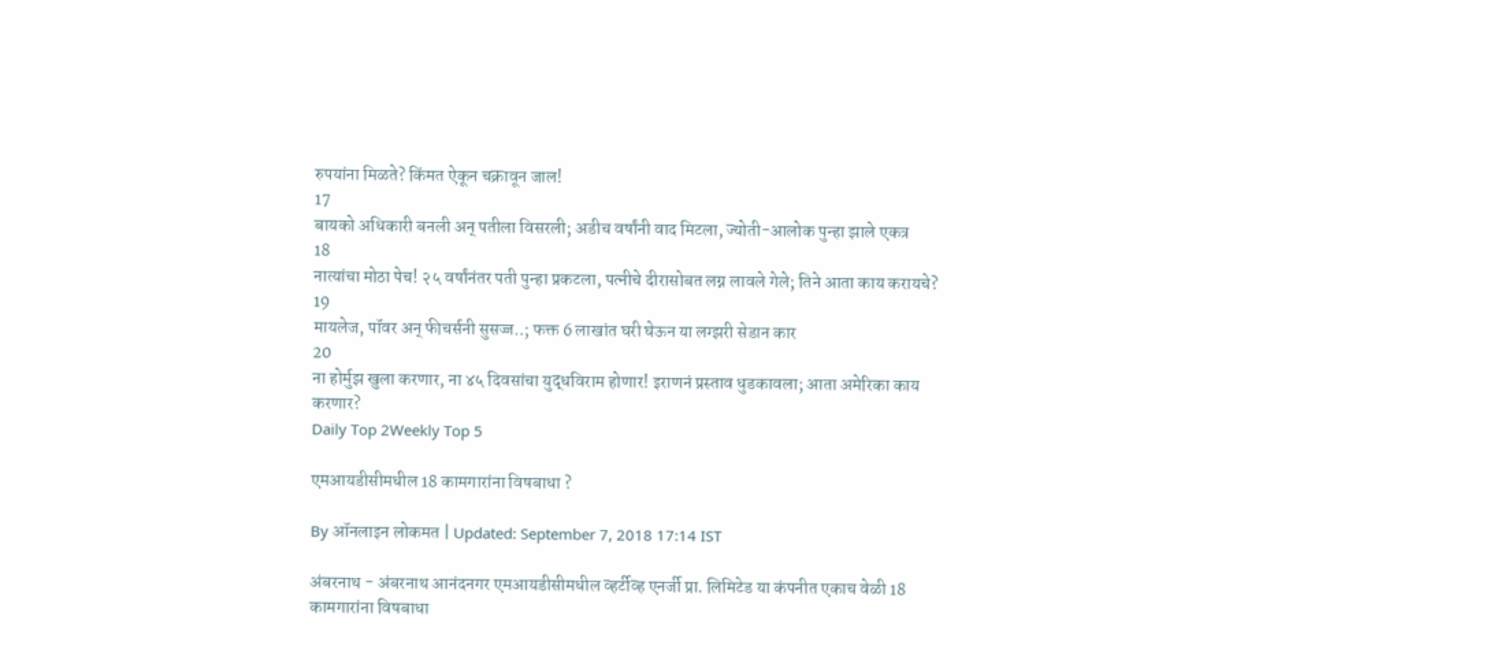रुपयांना मिळते? किंमत ऐकून चक्रावून जाल!
17
बायको अधिकारी बनली अन् पतीला विसरली; अडीच वर्षांनी वाद मिटला, ज्योती-आलोक पुन्हा झाले एकत्र
18
नात्यांचा मोठा पेच! २५ वर्षांनंतर पती पुन्हा प्रकटला, पत्नीचे दीरासोबत लग्न लावले गेले; तिने आता काय करायचे?
19
मायलेज, पॉवर अन् फीचर्सनी सुसज्ज..; फक्त 6 लाखांत घरी घेऊन या लग्झरी सेडान कार
20
ना होर्मुझ खुला करणार, ना ४५ दिवसांचा युद्धविराम होणार! इराणनं प्रस्ताव धुडकावला; आता अमेरिका काय करणार?
Daily Top 2Weekly Top 5

एमआयडीसीमधील 18 कामगारांना विषबाधा ?

By ऑनलाइन लोकमत | Updated: September 7, 2018 17:14 IST

अंबरनाथ - अंबरनाथ आनंदनगर एमआयडीसीमधील व्हर्टीव्ह एनर्जी प्रा. लिमिटेड या कंपनीत एकाच वेळी 18 कामगारांना विषबाधा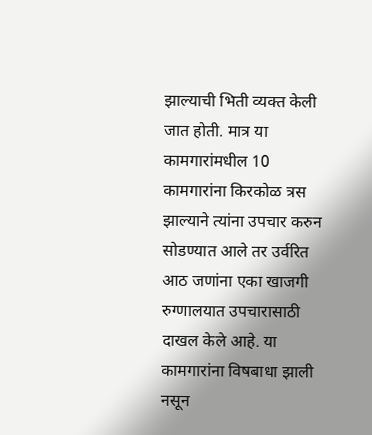झाल्याची भिती व्यक्त केली जात होती. मात्र या कामगारांमधील 10 कामगारांना किरकोळ त्रस झाल्याने त्यांना उपचार करुन सोडण्यात आले तर उर्वरित आठ जणांना एका खाजगी रुग्णालयात उपचारासाठी दाखल केले आहे. या कामगारांना विषबाधा झाली नसून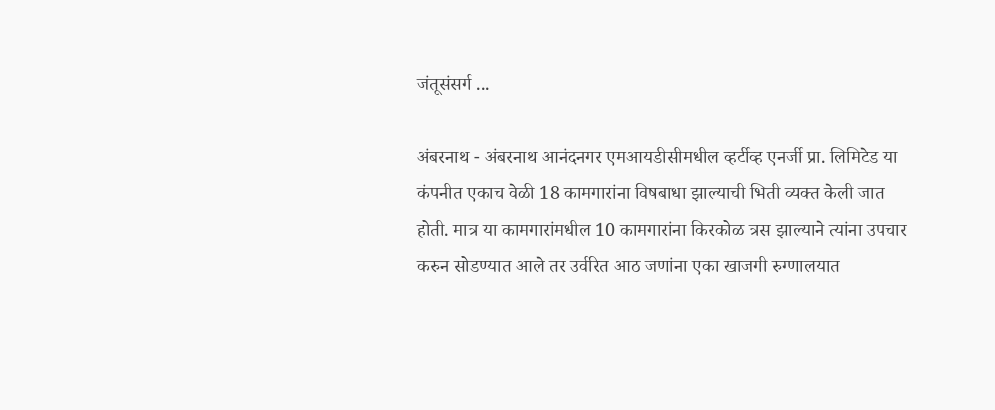जंतूसंसर्ग ...

अंबरनाथ - अंबरनाथ आनंदनगर एमआयडीसीमधील व्हर्टीव्ह एनर्जी प्रा. लिमिटेड या कंपनीत एकाच वेळी 18 कामगारांना विषबाधा झाल्याची भिती व्यक्त केली जात होती. मात्र या कामगारांमधील 10 कामगारांना किरकोळ त्रस झाल्याने त्यांना उपचार करुन सोडण्यात आले तर उर्वरित आठ जणांना एका खाजगी रुग्णालयात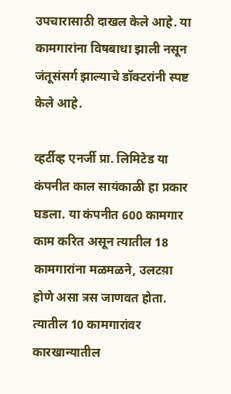उपचारासाठी दाखल केले आहे. या कामगारांना विषबाधा झाली नसून जंतूसंसर्ग झाल्याचे डॉक्टरांनी स्पष्ट केले आहे.

व्हर्टीव्ह एनर्जी प्रा. लिमिटेड या कंपनीत काल सायंकाळी हा प्रकार घडला. या कंपनीत 600 कामगार काम करित असून त्यातील 18 कामगारांना मळमळने, उलटय़ा होणे असा त्रस जाणवत होता. त्यातील 10 कामगारांवर कारखान्यातील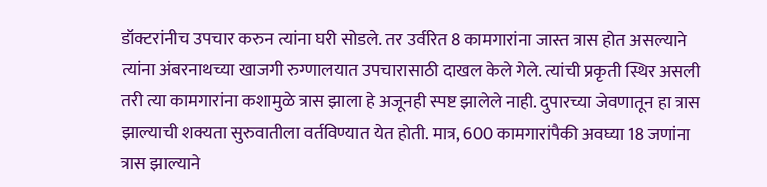डॉक्टरांनीच उपचार करुन त्यांना घरी सोडले. तर उर्वरित 8 कामगारांना जास्त त्रास होत असल्याने त्यांना अंबरनाथच्या खाजगी रुग्णालयात उपचारासाठी दाखल केले गेले. त्यांची प्रकृती स्थिर असली तरी त्या कामगारांना कशामुळे त्रास झाला हे अजूनही स्पष्ट झालेले नाही. दुपारच्या जेवणातून हा त्रास झाल्याची शक्यता सुरुवातीला वर्तविण्यात येत होती. मात्र, 600 कामगारांपैकी अवघ्या 18 जणांना त्रास झाल्याने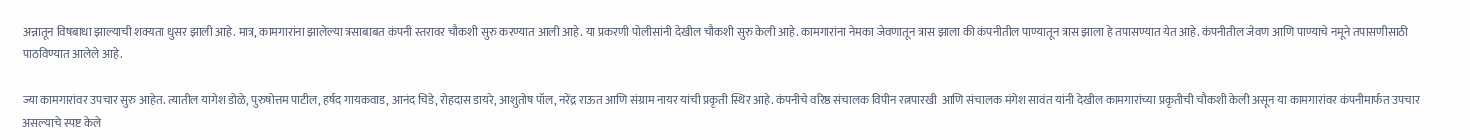अन्नातून विषबाधा झाल्याची शक्यता धुसर झाली आहे. मात्र, कामगारांना झालेल्या त्रसाबाबत कंपनी स्तरावर चौकशी सुरु करण्यात आली आहे. या प्रकरणी पोलीसांनी देखील चौकशी सुरु केली आहे. कामगारांना नेमका जेवणातून त्रास झाला की कंपनीतील पाण्यातून त्रास झाला हे तपासण्यात येत आहे. कंपनीतील जेवण आणि पाण्याचे नमूने तपासणीसाठी पाठविण्यात आलेले आहे.

ज्या कामगारांवर उपचार सुरु आहेत. त्यातील यागेश डोळे, पुरुषोत्तम पाटील, हर्षद गायकवाड, आनंद चिडे, रोहदास डायरे, आशुतोष पॉल, नरेंद्र राऊत आणि संग्राम नायर यांची प्रकृती स्थिर आहे. कंपनीचे वरिष्ठ संचालक विपीन रत्नपारखी  आणि संचालक मंगेश सावंत यांनी देखील कामगारांच्या प्रकृतीची चौकशी केली असून या कामगारांवर कंपनीमार्फत उपचार असल्याचे स्पष्ट केले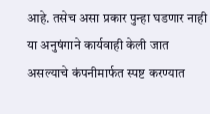आहे. तसेच असा प्रकार पुन्हा घडणार नाही या अनुषंगाने कार्यवाही केली जात असल्याचे कंपनीमार्फत स्पष्ट करण्यात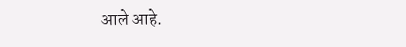आले आहे.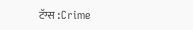टॅग्स :Crime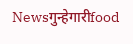Newsगुन्हेगारीfood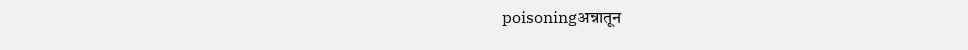poisoningअन्नातून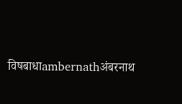विषबाधाambernathअंबरनाथ